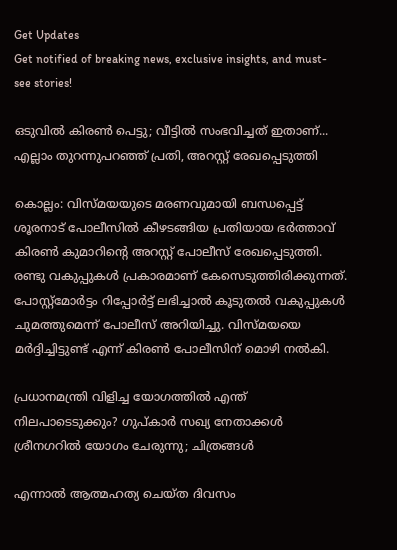Get Updates
Get notified of breaking news, exclusive insights, and must-see stories!

ഒടുവില്‍ കിരണ്‍ പെട്ടു; വീട്ടില്‍ സംഭവിച്ചത് ഇതാണ്... എല്ലാം തുറന്നുപറഞ്ഞ് പ്രതി, അറസ്റ്റ് രേഖപ്പെടുത്തി

കൊല്ലം: വിസ്മയയുടെ മരണവുമായി ബന്ധപ്പെട്ട് ശൂരനാട് പോലീസില്‍ കീഴടങ്ങിയ പ്രതിയായ ഭര്‍ത്താവ് കിരണ്‍ കുമാറിന്റെ അറസ്റ്റ് പോലീസ് രേഖപ്പെടുത്തി. രണ്ടു വകുപ്പുകള്‍ പ്രകാരമാണ് കേസെടുത്തിരിക്കുന്നത്. പോസ്റ്റ്‌മോര്‍ട്ടം റിപ്പോര്‍ട്ട് ലഭിച്ചാല്‍ കൂടുതല്‍ വകുപ്പുകള്‍ ചുമത്തുമെന്ന് പോലീസ് അറിയിച്ചു. വിസ്മയയെ മര്‍ദ്ദിച്ചിട്ടുണ്ട് എന്ന് കിരണ്‍ പോലീസിന് മൊഴി നല്‍കി.

പ്രധാനമന്ത്രി വിളിച്ച യോഗത്തില്‍ എന്ത് നിലപാടെടുക്കും? ഗുപ്കാര്‍ സഖ്യ നേതാക്കള്‍ ശ്രീനഗറില്‍ യോഗം ചേരുന്നു; ചിത്രങ്ങള്‍

എന്നാല്‍ ആത്മഹത്യ ചെയ്ത ദിവസം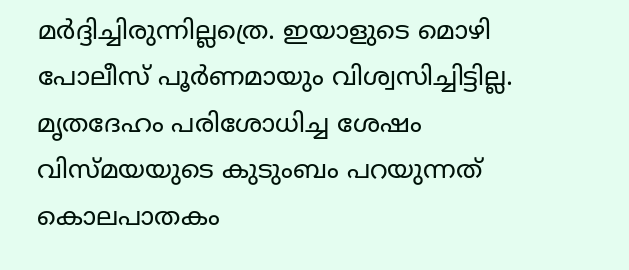മര്‍ദ്ദിച്ചിരുന്നില്ലത്രെ. ഇയാളുടെ മൊഴി പോലീസ് പൂര്‍ണമായും വിശ്വസിച്ചിട്ടില്ല. മൃതദേഹം പരിശോധിച്ച ശേഷം വിസ്മയയുടെ കുടുംബം പറയുന്നത് കൊലപാതകം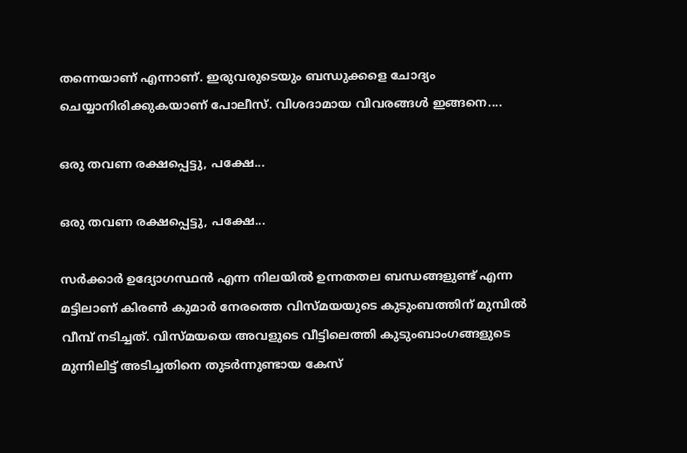തന്നെയാണ് എന്നാണ്. ഇരുവരുടെയും ബന്ധുക്കളെ ചോദ്യം ചെയ്യാനിരിക്കുകയാണ് പോലീസ്. വിശദാമായ വിവരങ്ങള്‍ ഇങ്ങനെ....

ഒരു തവണ രക്ഷപ്പെട്ടു, പക്ഷേ...

ഒരു തവണ രക്ഷപ്പെട്ടു, പക്ഷേ...

സര്‍ക്കാര്‍ ഉദ്യോഗസ്ഥന്‍ എന്ന നിലയില്‍ ഉന്നതതല ബന്ധങ്ങളുണ്ട് എന്ന മട്ടിലാണ് കിരണ്‍ കുമാര്‍ നേരത്തെ വിസ്മയയുടെ കുടുംബത്തിന് മുമ്പില്‍ വീമ്പ് നടിച്ചത്. വിസ്മയയെ അവളുടെ വീട്ടിലെത്തി കുടുംബാംഗങ്ങളുടെ മുന്നിലിട്ട് അടിച്ചതിനെ തുടര്‍ന്നുണ്ടായ കേസ്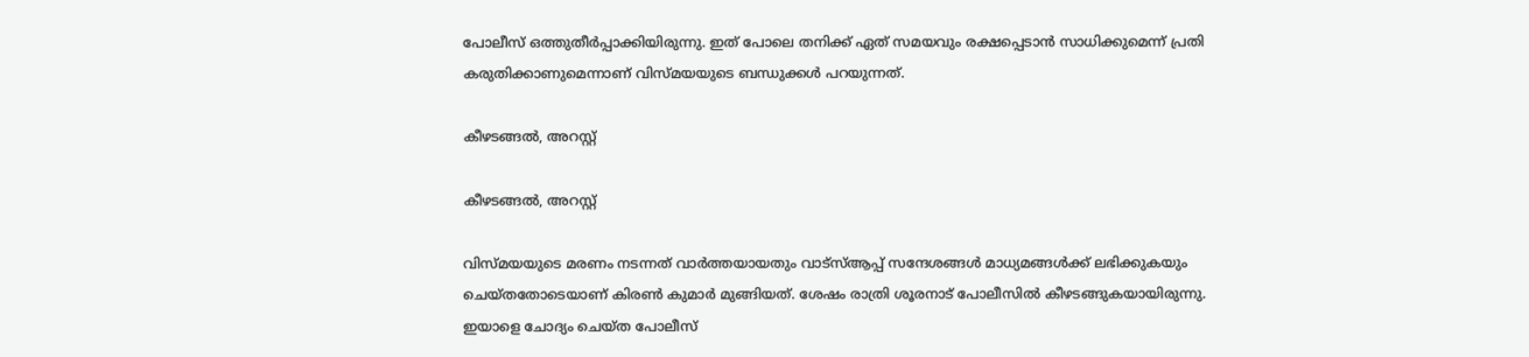പോലീസ് ഒത്തുതീര്‍പ്പാക്കിയിരുന്നു. ഇത് പോലെ തനിക്ക് ഏത് സമയവും രക്ഷപ്പെടാന്‍ സാധിക്കുമെന്ന് പ്രതി കരുതിക്കാണുമെന്നാണ് വിസ്മയയുടെ ബന്ധുക്കള്‍ പറയുന്നത്.

കീഴടങ്ങല്‍, അറസ്റ്റ്

കീഴടങ്ങല്‍, അറസ്റ്റ്

വിസ്മയയുടെ മരണം നടന്നത് വാര്‍ത്തയായതും വാട്‌സ്ആപ്പ് സന്ദേശങ്ങള്‍ മാധ്യമങ്ങള്‍ക്ക് ലഭിക്കുകയും ചെയ്തതോടെയാണ് കിരണ്‍ കുമാര്‍ മുങ്ങിയത്. ശേഷം രാത്രി ശൂരനാട് പോലീസില്‍ കീഴടങ്ങുകയായിരുന്നു. ഇയാളെ ചോദ്യം ചെയ്ത പോലീസ്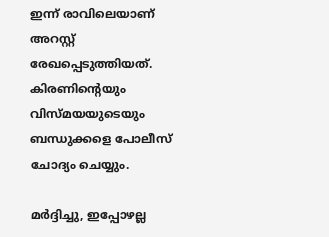ഇന്ന് രാവിലെയാണ് അറസ്റ്റ് രേഖപ്പെടുത്തിയത്. കിരണിന്റെയും വിസ്മയയുടെയും ബന്ധുക്കളെ പോലീസ് ചോദ്യം ചെയ്യും.

മര്‍ദ്ദിച്ചു, ഇപ്പോഴല്ല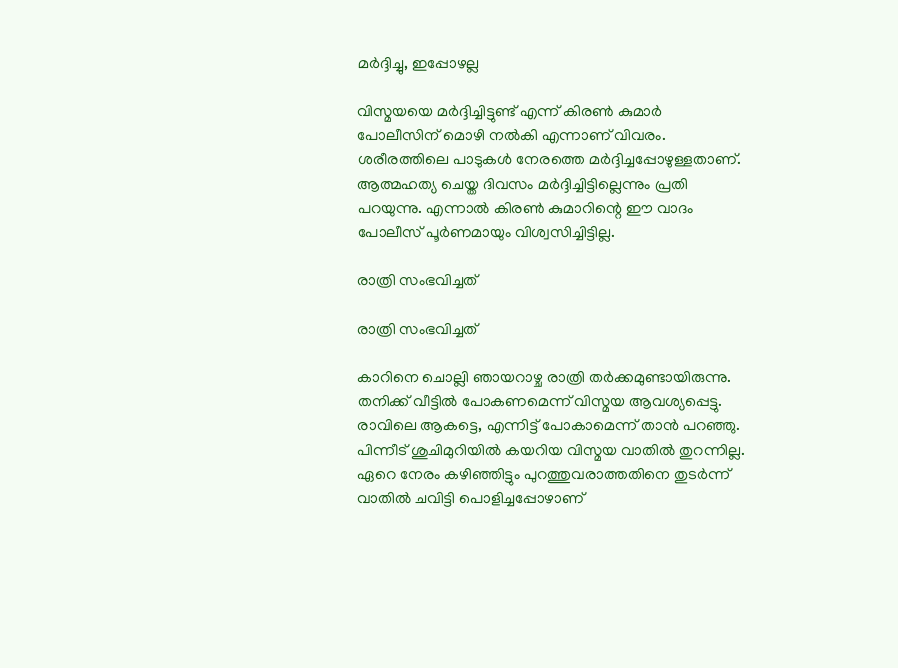മര്‍ദ്ദിച്ചു, ഇപ്പോഴല്ല

വിസ്മയയെ മര്‍ദ്ദിച്ചിട്ടുണ്ട് എന്ന് കിരണ്‍ കുമാര്‍ പോലീസിന് മൊഴി നല്‍കി എന്നാണ് വിവരം. ശരീരത്തിലെ പാടുകള്‍ നേരത്തെ മര്‍ദ്ദിച്ചപ്പോഴുള്ളതാണ്. ആത്മഹത്യ ചെയ്ത ദിവസം മര്‍ദ്ദിച്ചിട്ടില്ലെന്നും പ്രതി പറയുന്നു. എന്നാല്‍ കിരണ്‍ കുമാറിന്റെ ഈ വാദം പോലീസ് പൂര്‍ണമായും വിശ്വസിച്ചിട്ടില്ല.

രാത്രി സംഭവിച്ചത്

രാത്രി സംഭവിച്ചത്

കാറിനെ ചൊല്ലി ഞായറാഴ്ച രാത്രി തര്‍ക്കമുണ്ടായിരുന്നു. തനിക്ക് വീട്ടില്‍ പോകണമെന്ന് വിസ്മയ ആവശ്യപ്പെട്ടു. രാവിലെ ആകട്ടെ, എന്നിട്ട് പോകാമെന്ന് താന്‍ പറഞ്ഞു. പിന്നീട് ശുചിമുറിയില്‍ കയറിയ വിസ്മയ വാതില്‍ തുറന്നില്ല. ഏറെ നേരം കഴിഞ്ഞിട്ടും പുറത്തുവരാത്തതിനെ തുടര്‍ന്ന് വാതില്‍ ചവിട്ടി പൊളിച്ചപ്പോഴാണ്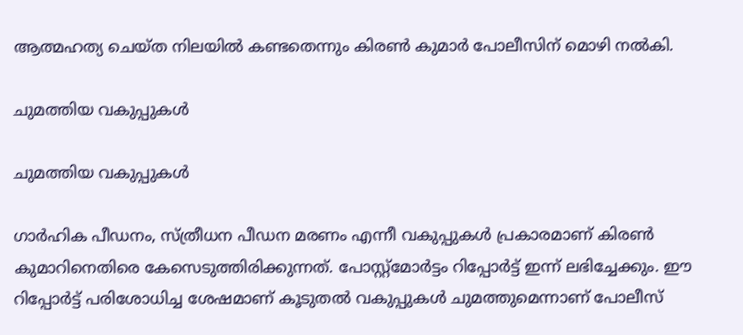ആത്മഹത്യ ചെയ്ത നിലയില്‍ കണ്ടതെന്നും കിരണ്‍ കുമാര്‍ പോലീസിന് മൊഴി നല്‍കി.

ചുമത്തിയ വകുപ്പുകള്‍

ചുമത്തിയ വകുപ്പുകള്‍

ഗാര്‍ഹിക പീഡനം, സ്ത്രീധന പീഡന മരണം എന്നീ വകുപ്പുകള്‍ പ്രകാരമാണ് കിരണ്‍ കുമാറിനെതിരെ കേസെടുത്തിരിക്കുന്നത്. പോസ്റ്റ്‌മോര്‍ട്ടം റിപ്പോര്‍ട്ട് ഇന്ന് ലഭിച്ചേക്കും. ഈ റിപ്പോര്‍ട്ട് പരിശോധിച്ച ശേഷമാണ് കൂടുതല്‍ വകുപ്പുകള്‍ ചുമത്തുമെന്നാണ് പോലീസ്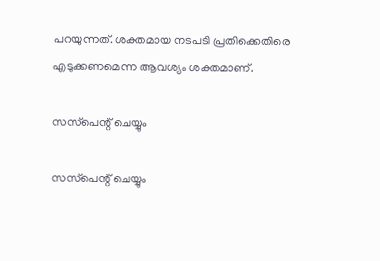പറയുന്നത്. ശക്തമായ നടപടി പ്രതിക്കെതിരെ എടുക്കണമെന്ന ആവശ്യം ശക്തമാണ്.

സസ്‌പെന്റ് ചെയ്യും

സസ്‌പെന്റ് ചെയ്യും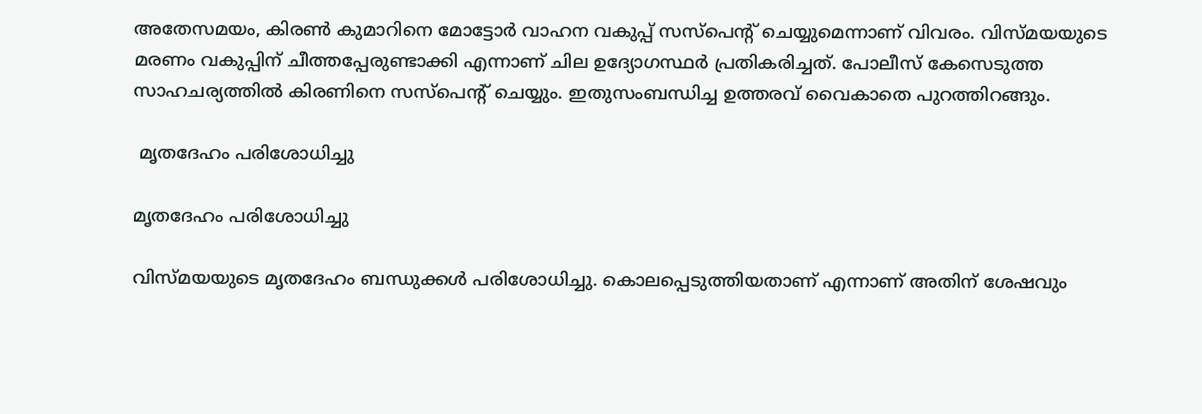അതേസമയം, കിരണ്‍ കുമാറിനെ മോട്ടോര്‍ വാഹന വകുപ്പ് സസ്‌പെന്റ് ചെയ്യുമെന്നാണ് വിവരം. വിസ്മയയുടെ മരണം വകുപ്പിന് ചീത്തപ്പേരുണ്ടാക്കി എന്നാണ് ചില ഉദ്യോഗസ്ഥര്‍ പ്രതികരിച്ചത്. പോലീസ് കേസെടുത്ത സാഹചര്യത്തില്‍ കിരണിനെ സസ്‌പെന്റ് ചെയ്യും. ഇതുസംബന്ധിച്ച ഉത്തരവ് വൈകാതെ പുറത്തിറങ്ങും.

 മൃതദേഹം പരിശോധിച്ചു

മൃതദേഹം പരിശോധിച്ചു

വിസ്മയയുടെ മൃതദേഹം ബന്ധുക്കള്‍ പരിശോധിച്ചു. കൊലപ്പെടുത്തിയതാണ് എന്നാണ് അതിന് ശേഷവും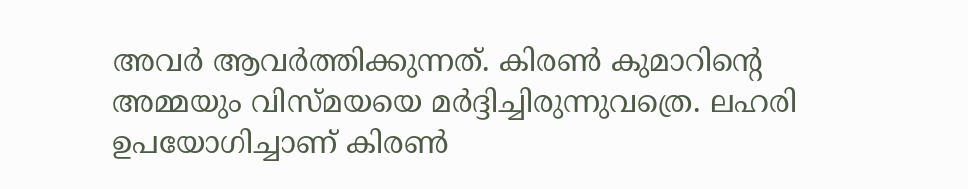അവര്‍ ആവര്‍ത്തിക്കുന്നത്. കിരണ്‍ കുമാറിന്റെ അമ്മയും വിസ്മയയെ മര്‍ദ്ദിച്ചിരുന്നുവത്രെ. ലഹരി ഉപയോഗിച്ചാണ് കിരണ്‍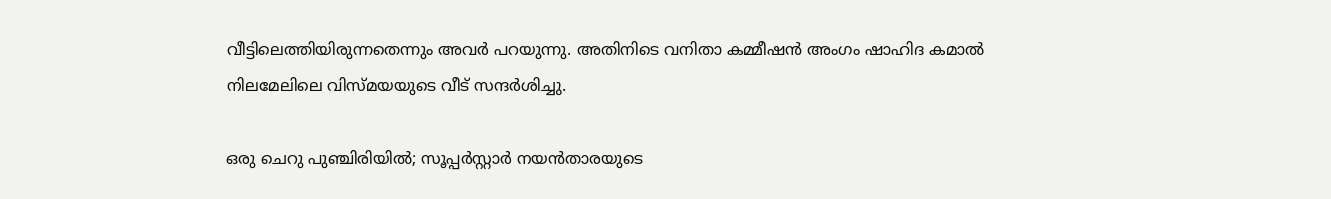വീട്ടിലെത്തിയിരുന്നതെന്നും അവര്‍ പറയുന്നു. അതിനിടെ വനിതാ കമ്മീഷന്‍ അംഗം ഷാഹിദ കമാല്‍ നിലമേലിലെ വിസ്മയയുടെ വീട് സന്ദര്‍ശിച്ചു.

ഒരു ചെറു പുഞ്ചിരിയിൽ; സൂപ്പർസ്റ്റാർ നയൻതാരയുടെ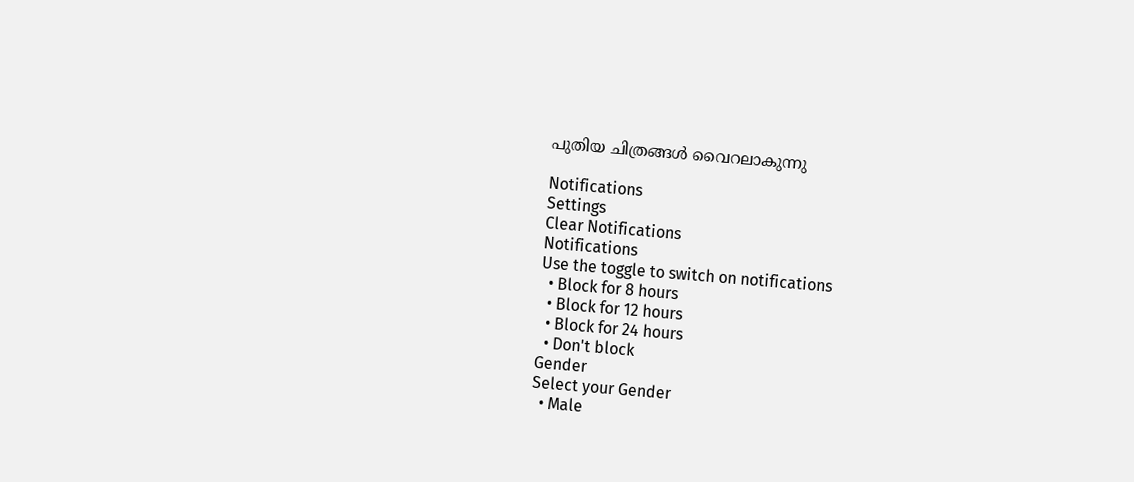പുതിയ ചിത്രങ്ങൾ വൈറലാകുന്നു

Notifications
Settings
Clear Notifications
Notifications
Use the toggle to switch on notifications
  • Block for 8 hours
  • Block for 12 hours
  • Block for 24 hours
  • Don't block
Gender
Select your Gender
  • Male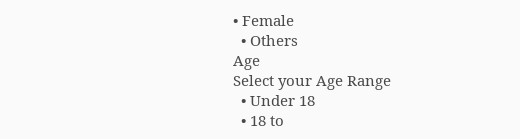• Female
  • Others
Age
Select your Age Range
  • Under 18
  • 18 to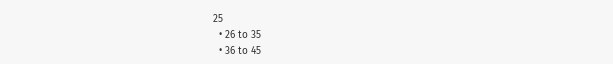25
  • 26 to 35
  • 36 to 45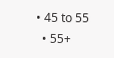• 45 to 55
  • 55+